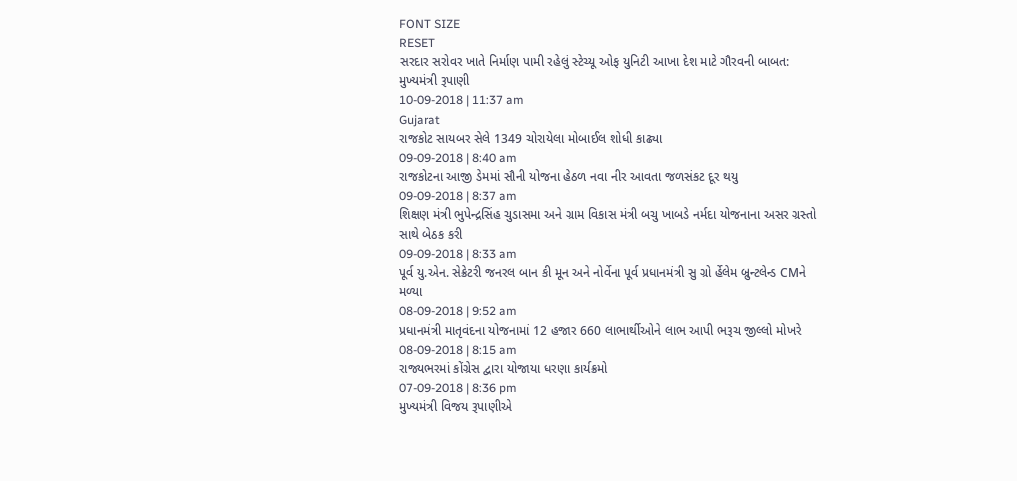FONT SIZE
RESET
સરદાર સરોવર ખાતે નિર્માણ પામી રહેલું સ્ટેચ્યૂ ઓફ યુનિટી આખા દેશ માટે ગૌરવની બાબત: મુખ્યમંત્રી રૂપાણી
10-09-2018 | 11:37 am
Gujarat
રાજકોટ સાયબર સેલે 1349 ચોરાયેલા મોબાઈલ શોધી કાઢ્યા
09-09-2018 | 8:40 am
રાજકોટના આજી ડેમમાં સૌની યોજના હેઠળ નવા નીર આવતા જળસંકટ દૂર થયુ
09-09-2018 | 8:37 am
શિક્ષણ મંત્રી ભુપેન્દ્રસિંહ ચુડાસમા અને ગ્રામ વિકાસ મંત્રી બચુ ખાબડે નર્મદા યોજનાના અસર ગ્રસ્તો સાથે બેઠક કરી
09-09-2018 | 8:33 am
પૂર્વ યુ.એન. સેક્રેટરી જનરલ બાન કી મૂન અને નોર્વેના પૂર્વ પ્રધાનમંત્રી સુ ગ્રો ર્હેલેમ બ્રુન્ટલેન્ડ CMને મળ્યા
08-09-2018 | 9:52 am
પ્રધાનમંત્રી માતૃવંદના યોજનામાં 12 હજાર 660 લાભાર્થીઓને લાભ આપી ભરૂચ જીલ્લો મોખરે
08-09-2018 | 8:15 am
રાજ્યભરમાં કોંગ્રેસ દ્વારા યોજાયા ધરણા કાર્યક્રમો
07-09-2018 | 8:36 pm
મુખ્યમંત્રી વિજય રૂપાણીએ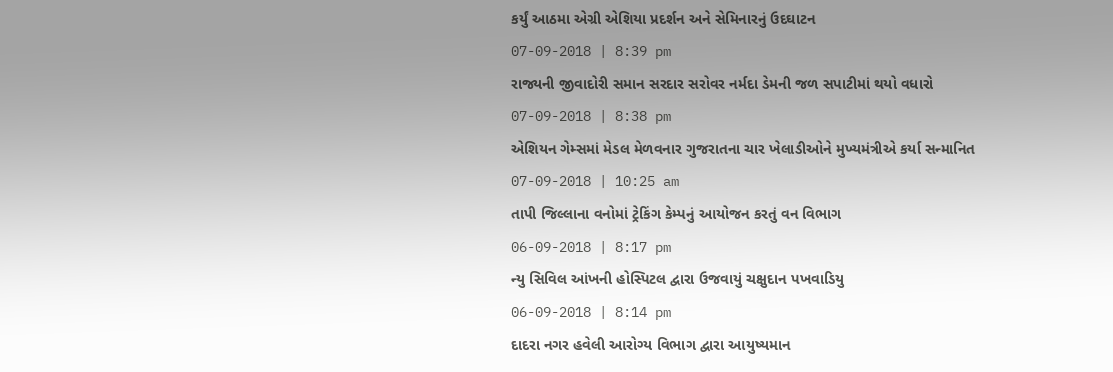કર્યું આઠમા એગ્રી એશિયા પ્રદર્શન અને સેમિનારનું ઉદઘાટન
07-09-2018 | 8:39 pm
રાજ્યની જીવાદોરી સમાન સરદાર સરોવર નર્મદા ડેમની જળ સપાટીમાં થયો વધારો
07-09-2018 | 8:38 pm
એશિયન ગેમ્સમાં મેડલ મેળવનાર ગુજરાતના ચાર ખેલાડીઓને મુખ્યમંત્રીએ કર્યા સન્માનિત
07-09-2018 | 10:25 am
તાપી જિલ્લાના વનોમાં ટ્રેકિંગ કેમ્પનું આયોજન કરતું વન વિભાગ
06-09-2018 | 8:17 pm
ન્યુ સિવિલ આંખની હોસ્પિટલ દ્વારા ઉજવાયું ચક્ષુદાન પખવાડિયુ
06-09-2018 | 8:14 pm
દાદરા નગર હવેલી આરોગ્ય વિભાગ દ્વારા આયુષ્યમાન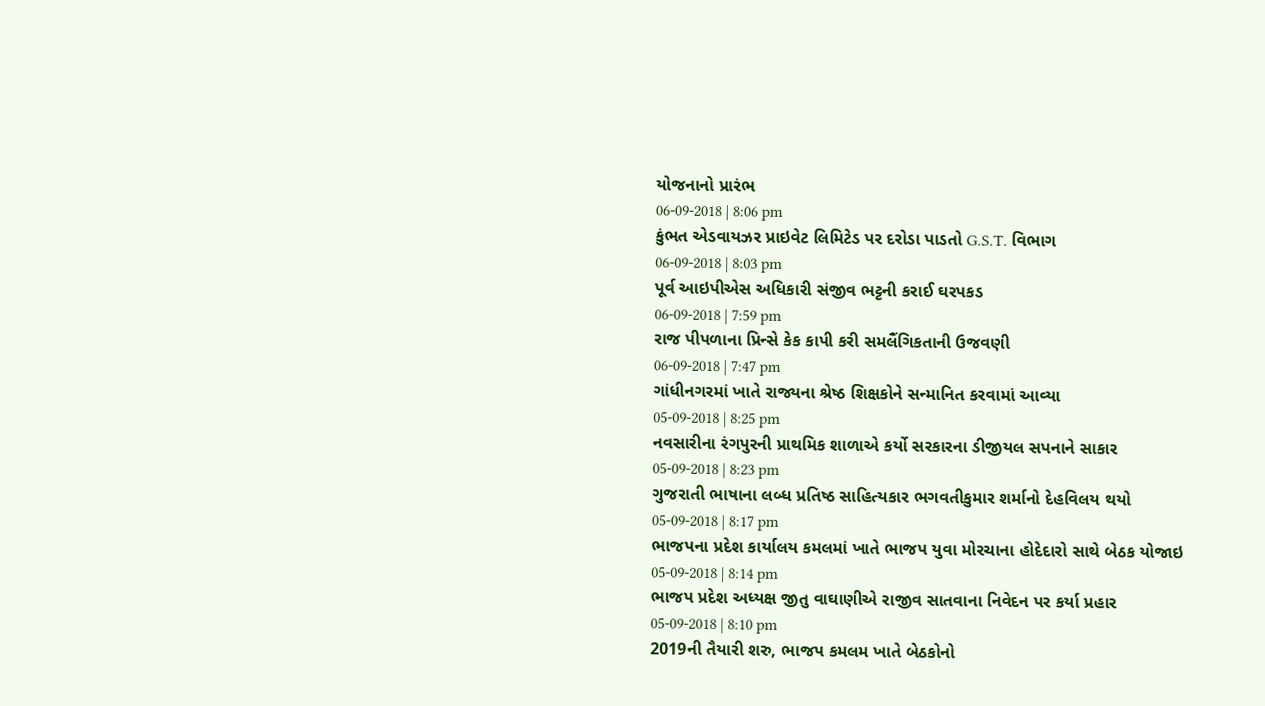યોજનાનો પ્રારંભ
06-09-2018 | 8:06 pm
કુંભત એડવાયઝર પ્રાઇવેટ લિમિટેડ પર દરોડા પાડતો G.S.T. વિભાગ
06-09-2018 | 8:03 pm
પૂર્વ આઇપીએસ અધિકારી સંજીવ ભટ્ટની કરાઈ ઘરપકડ
06-09-2018 | 7:59 pm
રાજ પીપળાના પ્રિન્સે કેક કાપી કરી સમલૈંગિકતાની ઉજવણી
06-09-2018 | 7:47 pm
ગાંધીનગરમાં ખાતે રાજ્યના શ્રેષ્ઠ શિક્ષકોને સન્માનિત કરવામાં આવ્યા
05-09-2018 | 8:25 pm
નવસારીના રંગપુરની પ્રાથમિક શાળાએ કર્યો સરકારના ડીજીયલ સપનાને સાકાર
05-09-2018 | 8:23 pm
ગુજરાતી ભાષાના લબ્ધ પ્રતિષ્ઠ સાહિત્યકાર ભગવતીકુમાર શર્માનો દેહવિલય થયો
05-09-2018 | 8:17 pm
ભાજપના પ્રદેશ કાર્યાલય કમલમાં ખાતે ભાજપ યુવા મોરચાના હોદેદારો સાથે બેઠક યોજાઇ
05-09-2018 | 8:14 pm
ભાજપ પ્રદેશ અધ્યક્ષ જીતુ વાઘાણીએ રાજીવ સાતવાના નિવેદન પર કર્યા પ્રહાર
05-09-2018 | 8:10 pm
2019ની તૈયારી શરુ, ભાજપ કમલમ ખાતે બેઠકોનો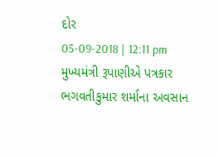દોર
05-09-2018 | 12:11 pm
મુખ્યમંત્રી રૂપાણીએ પત્રકાર ભગવતીકુમાર શર્માના અવસાન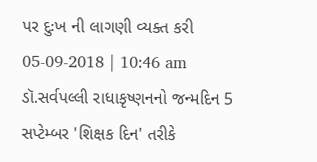પર દુઃખ ની લાગણી વ્યક્ત કરી
05-09-2018 | 10:46 am
ડૉ.સર્વપલ્લી રાધાકૃષ્ણનનો જન્મદિન 5 સપ્ટેમ્બર 'શિક્ષક દિન' તરીકે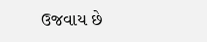ઉજવાય છે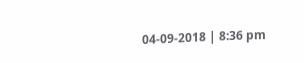04-09-2018 | 8:36 pm